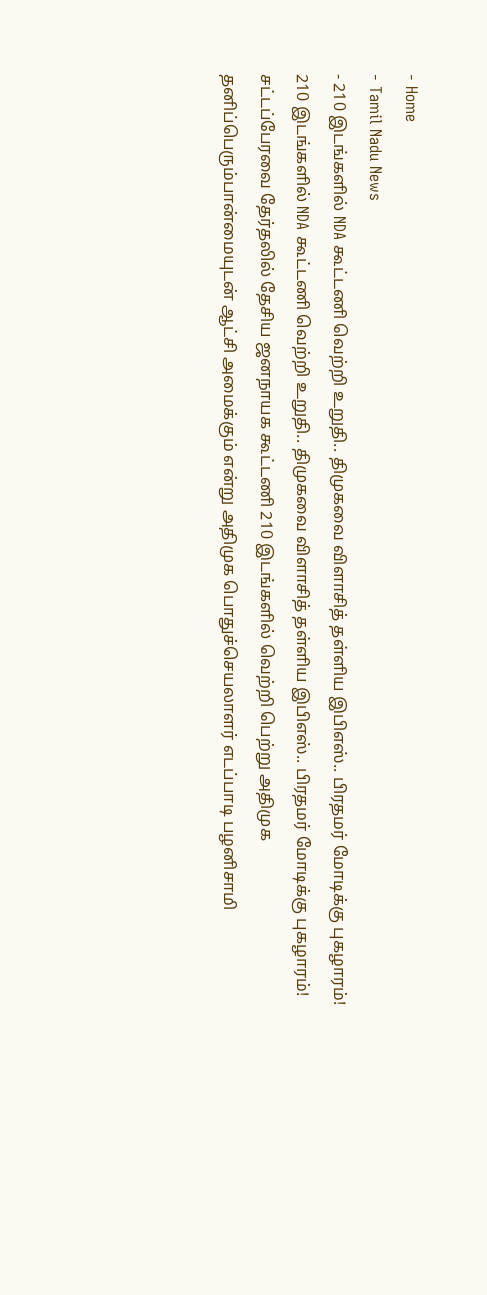- Home
- Tamil Nadu News
- 210 இடங்களில் NDA கூட்டணி வெற்றி உறுதி.. திமுகவை விளாசித் தள்ளிய இபிஎஸ்.. பிரதமர் மோடிக்கு புகழாரம்!
210 இடங்களில் NDA கூட்டணி வெற்றி உறுதி.. திமுகவை விளாசித் தள்ளிய இபிஎஸ்.. பிரதமர் மோடிக்கு புகழாரம்!
சட்டப்பேரவை தேர்தலில் தேசிய ஜனநாயக கூட்டணி 210 இடங்களில் வெற்றி பெற்று அதிமுக தனிப்பெரும்பான்மையுடன் ஆட்சி அமைக்கும் என்று அதிமுக பொதுச்செயலாளர் எடப்பாடி பழனிசாமி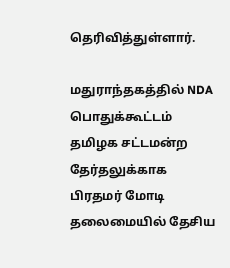தெரிவித்துள்ளார்.

மதுராந்தகத்தில் NDA பொதுக்கூட்டம்
தமிழக சட்டமன்ற தேர்தலுக்காக பிரதமர் மோடி தலைமையில் தேசிய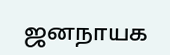ஜனநாயக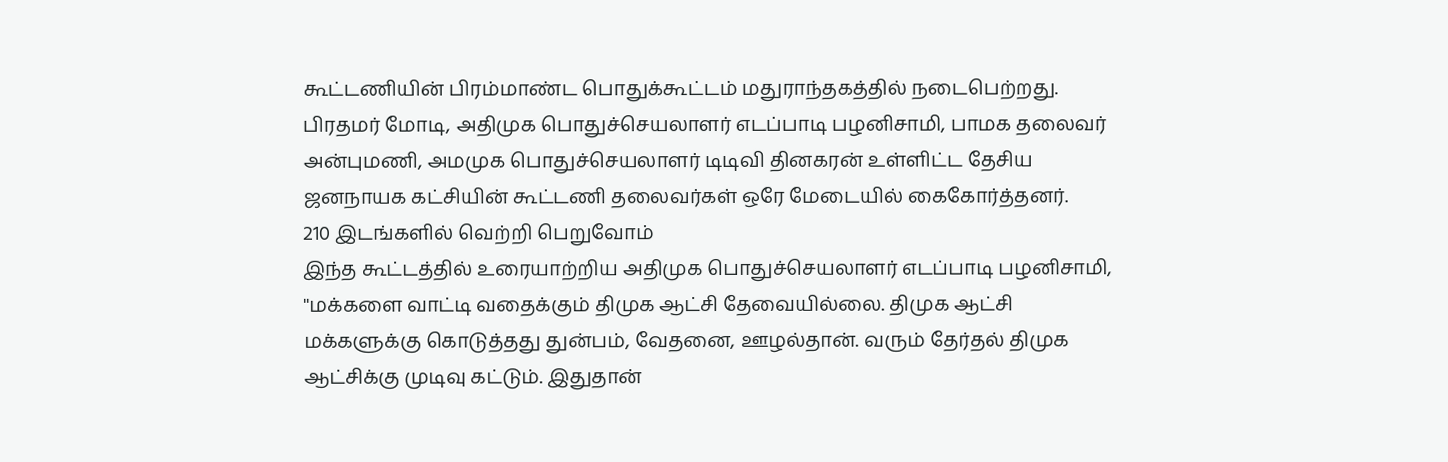கூட்டணியின் பிரம்மாண்ட பொதுக்கூட்டம் மதுராந்தகத்தில் நடைபெற்றது. பிரதமர் மோடி, அதிமுக பொதுச்செயலாளர் எடப்பாடி பழனிசாமி, பாமக தலைவர் அன்புமணி, அமமுக பொதுச்செயலாளர் டிடிவி தினகரன் உள்ளிட்ட தேசிய ஜனநாயக கட்சியின் கூட்டணி தலைவர்கள் ஒரே மேடையில் கைகோர்த்தனர்.
210 இடங்களில் வெற்றி பெறுவோம்
இந்த கூட்டத்தில் உரையாற்றிய அதிமுக பொதுச்செயலாளர் எடப்பாடி பழனிசாமி, ''மக்களை வாட்டி வதைக்கும் திமுக ஆட்சி தேவையில்லை. திமுக ஆட்சி மக்களுக்கு கொடுத்தது துன்பம், வேதனை, ஊழல்தான். வரும் தேர்தல் திமுக ஆட்சிக்கு முடிவு கட்டும். இதுதான்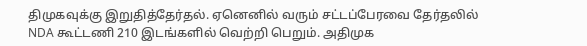திமுகவுக்கு இறுதித்தேர்தல். ஏனெனில் வரும் சட்டப்பேரவை தேர்தலில் NDA கூட்டணி 210 இடங்களில் வெற்றி பெறும். அதிமுக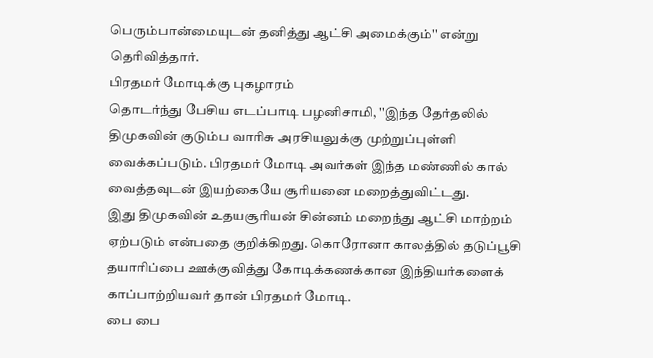பெரும்பான்மையுடன் தனித்து ஆட்சி அமைக்கும்'' என்று தெரிவித்தார்.
பிரதமர் மோடிக்கு புகழாரம்
தொடர்ந்து பேசிய எடப்பாடி பழனிசாமி, ''இந்த தேர்தலில் திமுகவின் குடும்ப வாரிசு அரசியலுக்கு முற்றுப்புள்ளி வைக்கப்படும். பிரதமர் மோடி அவர்கள் இந்த மண்ணில் கால் வைத்தவுடன் இயற்கையே சூரியனை மறைத்துவிட்டது.
இது திமுகவின் உதயசூரியன் சின்னம் மறைந்து ஆட்சி மாற்றம் ஏற்படும் என்பதை குறிக்கிறது. கொரோனா காலத்தில் தடுப்பூசி தயாரிப்பை ஊக்குவித்து கோடிக்கணக்கான இந்தியர்களைக் காப்பாற்றியவர் தான் பிரதமர் மோடி.
பை பை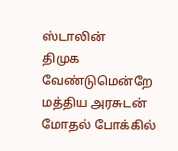ஸ்டாலின்
திமுக வேண்டுமென்றே மத்திய அரசுடன் மோதல் போக்கில்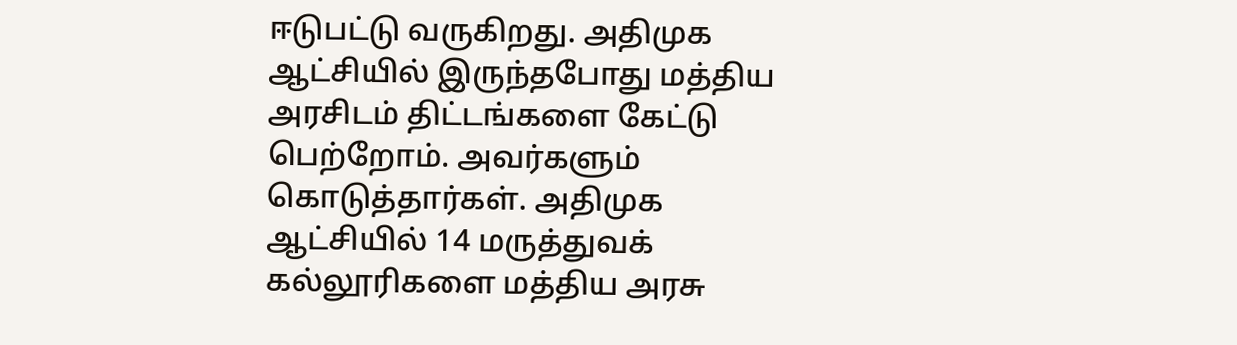ஈடுபட்டு வருகிறது. அதிமுக ஆட்சியில் இருந்தபோது மத்திய அரசிடம் திட்டங்களை கேட்டு பெற்றோம். அவர்களும் கொடுத்தார்கள். அதிமுக ஆட்சியில் 14 மருத்துவக் கல்லூரிகளை மத்திய அரசு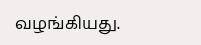வழங்கியது.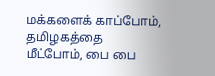மக்களைக் காப்போம், தமிழகத்தை மீட்போம், பை பை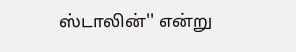ஸ்டாலின்'' என்று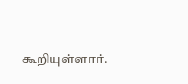கூறியுள்ளார்.